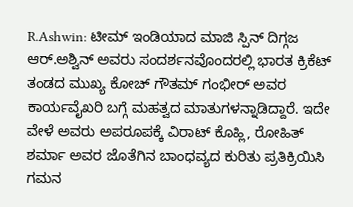R.Ashwin: ಟೀಮ್ ಇಂಡಿಯಾದ ಮಾಜಿ ಸ್ಪಿನ್ ದಿಗ್ಗಜ ಆರ್.ಅಶ್ವಿನ್ ಅವರು ಸಂದರ್ಶನವೊಂದರಲ್ಲಿ ಭಾರತ ಕ್ರಿಕೆಟ್ ತಂಡದ ಮುಖ್ಯ ಕೋಚ್ ಗೌತಮ್ ಗಂಭೀರ್ ಅವರ ಕಾರ್ಯವೈಖರಿ ಬಗ್ಗೆ ಮಹತ್ವದ ಮಾತುಗಳನ್ನಾಡಿದ್ದಾರೆ. ಇದೇ ವೇಳೆ ಅವರು ಅಪರೂಪಕ್ಕೆ ವಿರಾಟ್ ಕೊಹ್ಲಿ, ರೋಹಿತ್ ಶರ್ಮಾ ಅವರ ಜೊತೆಗಿನ ಬಾಂಧವ್ಯದ ಕುರಿತು ಪ್ರತಿಕ್ರಿಯಿಸಿ ಗಮನ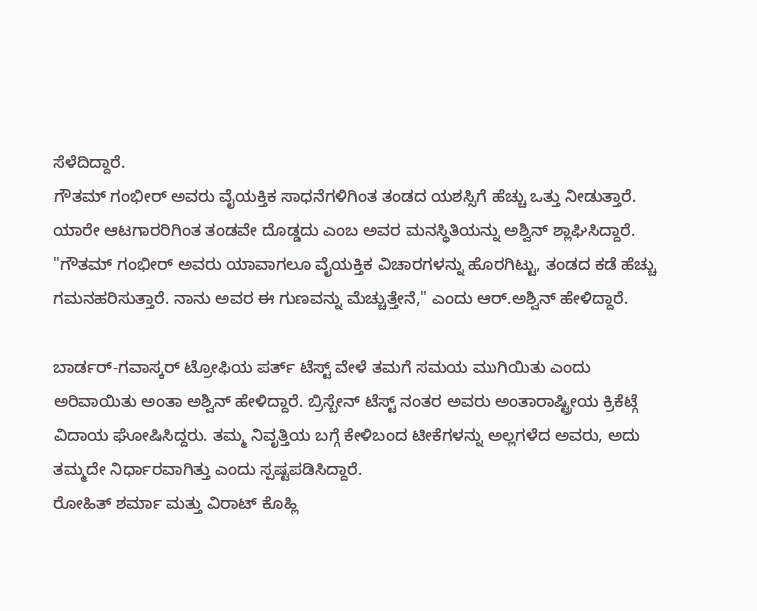ಸೆಳೆದಿದ್ದಾರೆ.
ಗೌತಮ್ ಗಂಭೀರ್ ಅವರು ವೈಯಕ್ತಿಕ ಸಾಧನೆಗಳಿಗಿಂತ ತಂಡದ ಯಶಸ್ಸಿಗೆ ಹೆಚ್ಚು ಒತ್ತು ನೀಡುತ್ತಾರೆ. ಯಾರೇ ಆಟಗಾರರಿಗಿಂತ ತಂಡವೇ ದೊಡ್ಡದು ಎಂಬ ಅವರ ಮನಸ್ಥಿತಿಯನ್ನು ಅಶ್ವಿನ್ ಶ್ಲಾಘಿಸಿದ್ದಾರೆ. "ಗೌತಮ್ ಗಂಭೀರ್ ಅವರು ಯಾವಾಗಲೂ ವೈಯಕ್ತಿಕ ವಿಚಾರಗಳನ್ನು ಹೊರಗಿಟ್ಟು, ತಂಡದ ಕಡೆ ಹೆಚ್ಚು ಗಮನಹರಿಸುತ್ತಾರೆ. ನಾನು ಅವರ ಈ ಗುಣವನ್ನು ಮೆಚ್ಚುತ್ತೇನೆ," ಎಂದು ಆರ್.ಅಶ್ವಿನ್ ಹೇಳಿದ್ದಾರೆ.

ಬಾರ್ಡರ್-ಗವಾಸ್ಕರ್ ಟ್ರೋಫಿಯ ಪರ್ತ್ ಟೆಸ್ಟ್ ವೇಳೆ ತಮಗೆ ಸಮಯ ಮುಗಿಯಿತು ಎಂದು ಅರಿವಾಯಿತು ಅಂತಾ ಅಶ್ವಿನ್ ಹೇಳಿದ್ದಾರೆ. ಬ್ರಿಸ್ಬೇನ್ ಟೆಸ್ಟ್ ನಂತರ ಅವರು ಅಂತಾರಾಷ್ಟ್ರೀಯ ಕ್ರಿಕೆಟ್ಗೆ ವಿದಾಯ ಘೋಷಿಸಿದ್ದರು. ತಮ್ಮ ನಿವೃತ್ತಿಯ ಬಗ್ಗೆ ಕೇಳಿಬಂದ ಟೀಕೆಗಳನ್ನು ಅಲ್ಲಗಳೆದ ಅವರು, ಅದು ತಮ್ಮದೇ ನಿರ್ಧಾರವಾಗಿತ್ತು ಎಂದು ಸ್ಪಷ್ಟಪಡಿಸಿದ್ದಾರೆ.
ರೋಹಿತ್ ಶರ್ಮಾ ಮತ್ತು ವಿರಾಟ್ ಕೊಹ್ಲಿ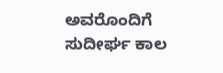ಅವರೊಂದಿಗೆ ಸುದೀರ್ಘ ಕಾಲ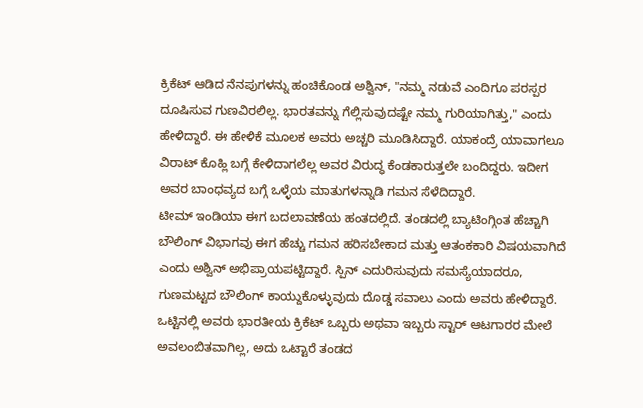ಕ್ರಿಕೆಟ್ ಆಡಿದ ನೆನಪುಗಳನ್ನು ಹಂಚಿಕೊಂಡ ಅಶ್ವಿನ್, "ನಮ್ಮ ನಡುವೆ ಎಂದಿಗೂ ಪರಸ್ಪರ ದೂಷಿಸುವ ಗುಣವಿರಲಿಲ್ಲ. ಭಾರತವನ್ನು ಗೆಲ್ಲಿಸುವುದಷ್ಟೇ ನಮ್ಮ ಗುರಿಯಾಗಿತ್ತು," ಎಂದು ಹೇಳಿದ್ದಾರೆ. ಈ ಹೇಳಿಕೆ ಮೂಲಕ ಅವರು ಅಚ್ಚರಿ ಮೂಡಿಸಿದ್ದಾರೆ. ಯಾಕಂದ್ರೆ ಯಾವಾಗಲೂ ವಿರಾಟ್ ಕೊಹ್ಲಿ ಬಗ್ಗೆ ಕೇಳಿದಾಗಲೆಲ್ಲ ಅವರ ವಿರುದ್ಧ ಕೆಂಡಕಾರುತ್ತಲೇ ಬಂದಿದ್ದರು. ಇದೀಗ ಅವರ ಬಾಂಧವ್ಯದ ಬಗ್ಗೆ ಒಳ್ಳೆಯ ಮಾತುಗಳನ್ನಾಡಿ ಗಮನ ಸೆಳೆದಿದ್ದಾರೆ.
ಟೀಮ್ ಇಂಡಿಯಾ ಈಗ ಬದಲಾವಣೆಯ ಹಂತದಲ್ಲಿದೆ. ತಂಡದಲ್ಲಿ ಬ್ಯಾಟಿಂಗ್ಗಿಂತ ಹೆಚ್ಚಾಗಿ ಬೌಲಿಂಗ್ ವಿಭಾಗವು ಈಗ ಹೆಚ್ಚು ಗಮನ ಹರಿಸಬೇಕಾದ ಮತ್ತು ಆತಂಕಕಾರಿ ವಿಷಯವಾಗಿದೆ ಎಂದು ಅಶ್ವಿನ್ ಅಭಿಪ್ರಾಯಪಟ್ಟಿದ್ದಾರೆ. ಸ್ಪಿನ್ ಎದುರಿಸುವುದು ಸಮಸ್ಯೆಯಾದರೂ, ಗುಣಮಟ್ಟದ ಬೌಲಿಂಗ್ ಕಾಯ್ದುಕೊಳ್ಳುವುದು ದೊಡ್ಡ ಸವಾಲು ಎಂದು ಅವರು ಹೇಳಿದ್ದಾರೆ. ಒಟ್ಟಿನಲ್ಲಿ ಅವರು ಭಾರತೀಯ ಕ್ರಿಕೆಟ್ ಒಬ್ಬರು ಅಥವಾ ಇಬ್ಬರು ಸ್ಟಾರ್ ಆಟಗಾರರ ಮೇಲೆ ಅವಲಂಬಿತವಾಗಿಲ್ಲ, ಅದು ಒಟ್ಟಾರೆ ತಂಡದ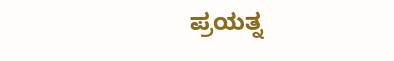ಪ್ರಯತ್ನ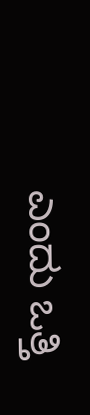ಎಂದು ಒತ್ತಿ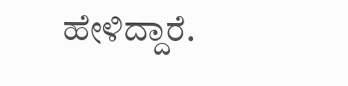ಹೇಳಿದ್ದಾರೆ.